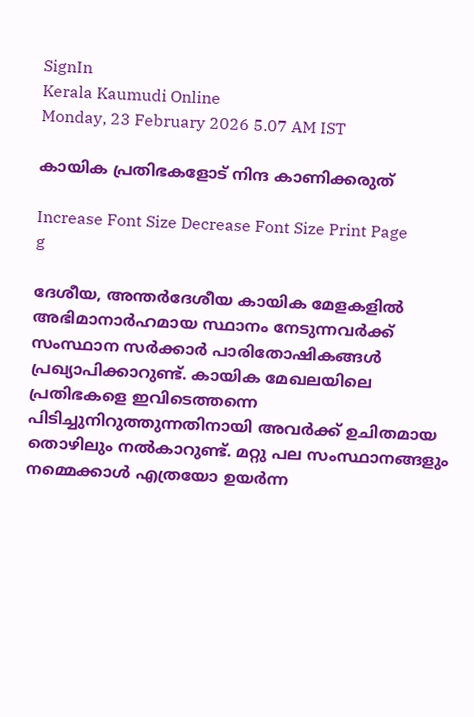SignIn
Kerala Kaumudi Online
Monday, 23 February 2026 5.07 AM IST

കായിക പ്രതിഭകളോട് നിന്ദ കാണിക്കരുത്

Increase Font Size Decrease Font Size Print Page
g

ദേശീയ, അന്തർദേശീയ കായിക മേളകളിൽ അഭിമാനാർഹമായ സ്ഥാനം നേടുന്നവർക്ക് സംസ്ഥാന സർക്കാർ പാരിതോഷികങ്ങൾ പ്രഖ്യാപിക്കാറുണ്ട്. കായിക മേഖലയിലെ പ്രതിഭകളെ ഇവിടെത്തന്നെ പിടിച്ചുനിറുത്തുന്നതിനായി അവർക്ക് ഉചിതമായ തൊഴിലും നൽകാറുണ്ട്. മറ്റു പല സംസ്ഥാനങ്ങളും നമ്മെക്കാൾ എത്രയോ ഉയർന്ന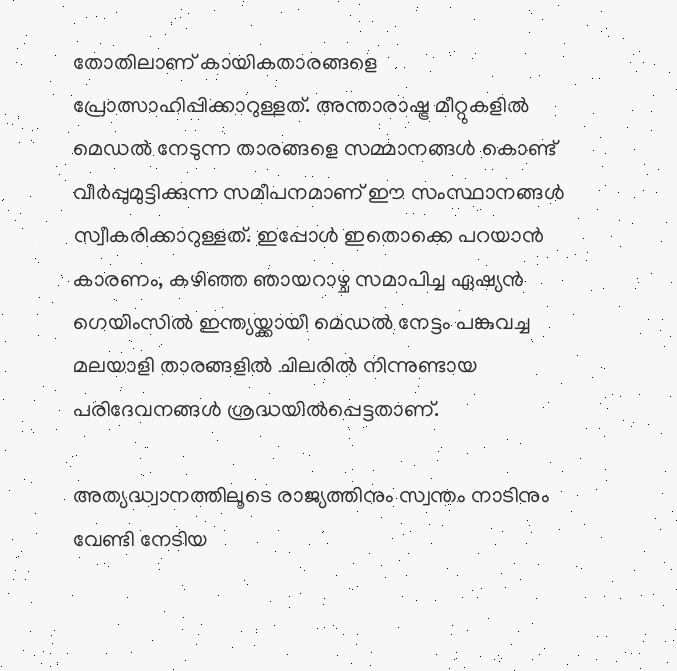തോതിലാണ് കായികതാരങ്ങളെ പ്രോത്സാഹിപ്പിക്കാറുള്ളത്. അന്താരാഷ്ട്ര മീറ്റുകളിൽ മെഡൽ നേടുന്ന താരങ്ങളെ സമ്മാനങ്ങൾ കൊണ്ട് വീർപ്പുമുട്ടിക്കുന്ന സമീപനമാണ് ഈ സംസ്ഥാനങ്ങൾ സ്വീകരിക്കാറുള്ളത്. ഇപ്പോൾ ഇതൊക്കെ പറയാൻ കാരണം, കഴിഞ്ഞ ഞായറാഴ്ച സമാപിച്ച ഏഷ്യൻ ഗെയിംസിൽ ഇന്ത്യയ്ക്കായി മെഡൽ നേട്ടം പങ്കുവച്ച മലയാളി താരങ്ങളിൽ ചിലരിൽ നിന്നുണ്ടായ പരിദേവനങ്ങൾ ശ്രദ്ധയിൽപ്പെട്ടതാണ്.

അത്യദ്ധ്വാനത്തിലൂടെ രാജ്യത്തിനും സ്വന്തം നാടിനും വേണ്ടി നേടിയ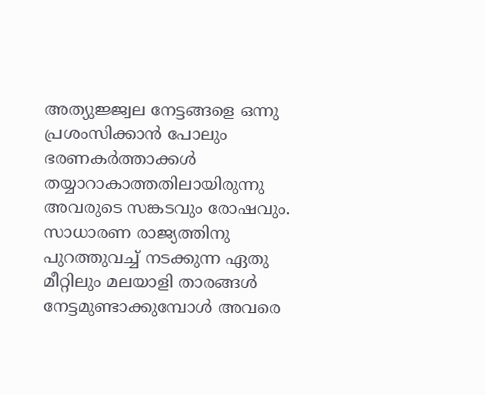അത്യുജ്ജ്വല നേട്ടങ്ങളെ ഒന്നു പ്രശംസിക്കാൻ പോലും ഭരണകർത്താക്കൾ തയ്യാറാകാത്തതിലായിരുന്നു അവരുടെ സങ്കടവും രോഷവും. സാധാരണ രാജ്യത്തിനു പുറത്തുവച്ച് നടക്കുന്ന ഏതു മീറ്റിലും മലയാളി താരങ്ങൾ നേട്ടമുണ്ടാക്കുമ്പോൾ അവരെ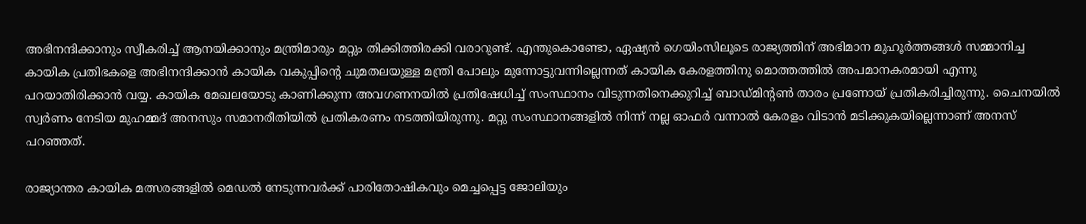അഭിനന്ദിക്കാനും സ്വീകരിച്ച് ആനയിക്കാനും മന്ത്രിമാരും മറ്റും തിക്കിത്തിരക്കി വരാറുണ്ട്. എന്തുകൊണ്ടോ, ഏഷ്യൻ ഗെയിംസിലൂടെ രാജ്യത്തിന് അഭിമാന മുഹൂർത്തങ്ങൾ സമ്മാനിച്ച കായിക പ്രതിഭകളെ അഭിനന്ദിക്കാൻ കായിക വകുപ്പിന്റെ ചുമതലയുള്ള മന്ത്രി പോലും മുന്നോട്ടുവന്നില്ലെന്നത് കായിക കേരളത്തിനു മൊത്തത്തിൽ അപമാനകരമായി എന്നു പറയാതിരിക്കാൻ വയ്യ. കായിക മേഖലയോടു കാണിക്കുന്ന അവഗണനയിൽ പ്രതിഷേധിച്ച് സംസ്ഥാനം വിടുന്നതിനെക്കുറിച്ച് ബാഡ്‌മിന്റൺ താരം പ്രണോയ് പ്രതികരിച്ചിരുന്നു. ചൈനയിൽ സ്വർണം നേടിയ മുഹമ്മദ് അനസും സമാനരീതിയിൽ പ്രതികരണം നടത്തിയിരുന്നു. മറ്റു സംസ്ഥാനങ്ങളിൽ നിന്ന് നല്ല ഓഫർ വന്നാൽ കേരളം വിടാൻ മടിക്കുകയില്ലെന്നാണ് അനസ് പറഞ്ഞത്.

രാജ്യാന്തര കായിക മത്സരങ്ങളിൽ മെഡൽ നേടുന്നവർക്ക് പാരിതോഷികവും മെച്ചപ്പെട്ട ജോലിയും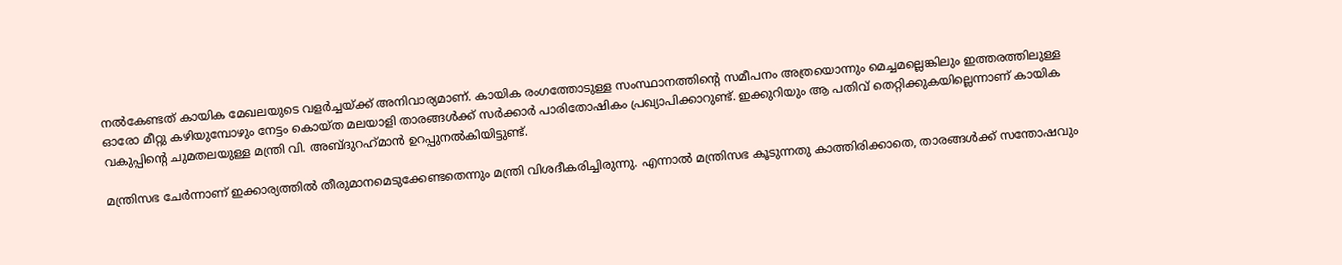നൽകേണ്ടത് കായിക മേഖലയുടെ വളർച്ചയ്ക്ക് അനിവാര്യമാണ്. കായിക രംഗത്തോടുള്ള സംസ്ഥാനത്തിന്റെ സമീപനം അത്രയൊന്നും മെച്ചമല്ലെങ്കിലും ഇത്തരത്തിലുള്ള ഓരോ മീറ്റു കഴിയുമ്പോഴും നേട്ടം കൊയ്‌ത മലയാളി താരങ്ങൾക്ക് സർക്കാർ പാരിതോഷികം പ്രഖ്യാപിക്കാറുണ്ട്. ഇക്കുറിയും ആ പതിവ് തെറ്റിക്കുകയില്ലെന്നാണ് കായിക വകുപ്പിന്റെ ചുമതലയുള്ള മന്ത്രി വി. അബ്ദുറഹ്‌മാൻ ഉറപ്പുനൽകിയിട്ടുണ്ട്.

മന്ത്രിസഭ ചേർന്നാണ് ഇക്കാര്യത്തിൽ തീരുമാനമെടുക്കേണ്ടതെന്നും മന്ത്രി വിശദീകരിച്ചിരുന്നു. എന്നാൽ മന്ത്രിസഭ കൂടുന്നതു കാത്തിരിക്കാതെ, താരങ്ങൾക്ക് സന്തോഷവും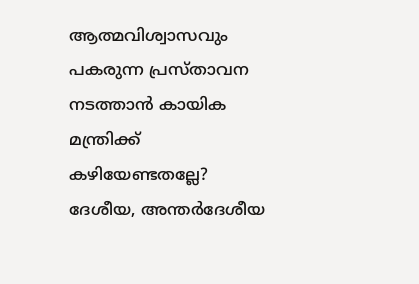ആത്മവിശ്വാസവും പകരുന്ന പ്രസ്താവന നടത്താൻ കായിക മന്ത്രിക്ക് കഴിയേണ്ടതല്ലേ? ദേശീയ, അന്തർദേശീയ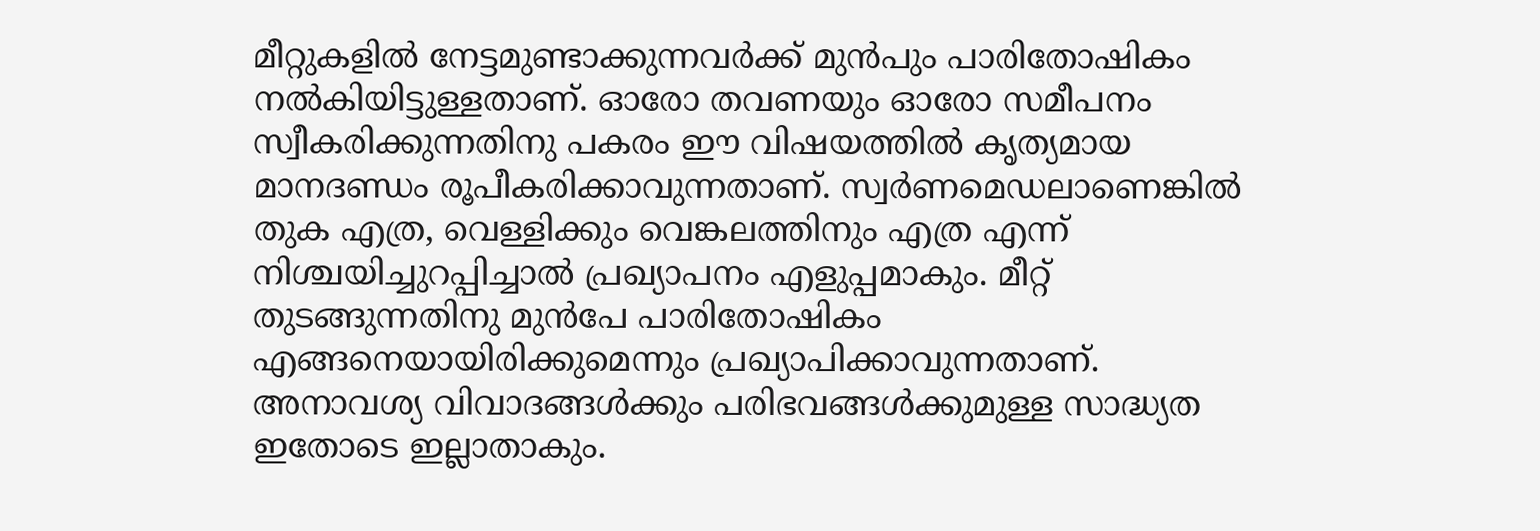മീറ്റുകളിൽ നേട്ടമുണ്ടാക്കുന്നവർക്ക് മുൻപും പാരിതോഷികം നൽകിയിട്ടുള്ളതാണ്. ഓരോ തവണയും ഓരോ സമീപനം സ്വീകരിക്കുന്നതിനു പകരം ഈ വിഷയത്തിൽ കൃത്യമായ മാനദണ്ഡം രൂപീകരിക്കാവുന്നതാണ്. സ്വർണമെഡലാണെങ്കിൽ തുക എത്ര, വെള്ളിക്കും വെങ്കലത്തിനും എത്ര എന്ന് നിശ്ചയിച്ചുറപ്പിച്ചാൽ പ്രഖ്യാപനം എളുപ്പമാകും. മീറ്റ് തുടങ്ങുന്നതിനു മുൻപേ പാരിതോഷികം എങ്ങനെയായിരിക്കുമെന്നും പ്രഖ്യാപിക്കാവുന്നതാണ്. അനാവശ്യ വിവാദങ്ങൾക്കും പരിഭവങ്ങൾക്കുമുള്ള സാദ്ധ്യത ഇതോടെ ഇല്ലാതാകും.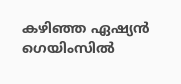കഴിഞ്ഞ ഏഷ്യൻ ഗെയിംസിൽ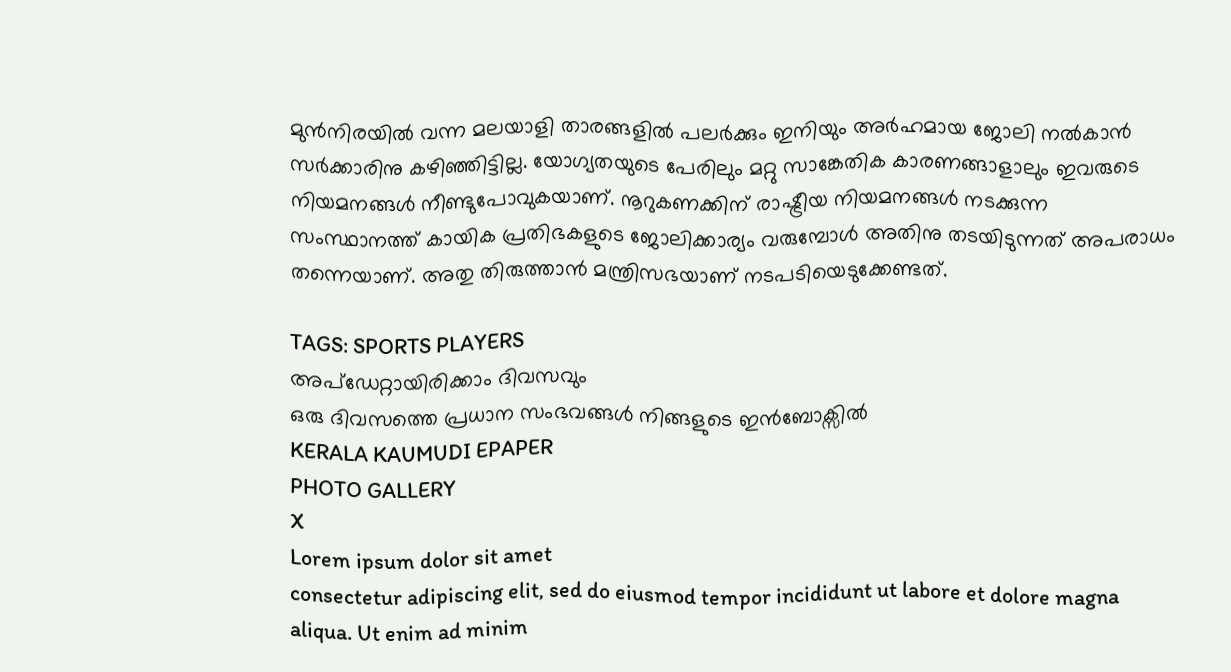മുൻനിരയിൽ വന്ന മലയാളി താരങ്ങളിൽ പലർക്കും ഇനിയും അർഹമായ ജോലി നൽകാൻ സർക്കാരിനു കഴിഞ്ഞിട്ടില്ല. യോഗ്യതയുടെ പേരിലും മറ്റു സാങ്കേതിക കാരണങ്ങാളാലും ഇവരുടെ നിയമനങ്ങൾ നീണ്ടുപോവുകയാണ്. നൂറുകണക്കിന് രാഷ്ട്രീയ നിയമനങ്ങൾ നടക്കുന്ന സംസ്ഥാനത്ത് കായിക പ്രതിഭകളുടെ ജോലിക്കാര്യം വരുമ്പോൾ അതിനു തടയിടുന്നത് അപരാധം തന്നെയാണ്. അതു തിരുത്താൻ മന്ത്രിസഭയാണ് നടപടിയെടുക്കേണ്ടത്.

TAGS: SPORTS PLAYERS
അപ്ഡേറ്റായിരിക്കാം ദിവസവും
ഒരു ദിവസത്തെ പ്രധാന സംഭവങ്ങൾ നിങ്ങളുടെ ഇൻബോക്സിൽ
KERALA KAUMUDI EPAPER
PHOTO GALLERY
X
Lorem ipsum dolor sit amet
consectetur adipiscing elit, sed do eiusmod tempor incididunt ut labore et dolore magna aliqua. Ut enim ad minim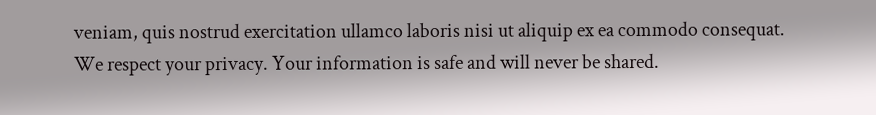veniam, quis nostrud exercitation ullamco laboris nisi ut aliquip ex ea commodo consequat.
We respect your privacy. Your information is safe and will never be shared.